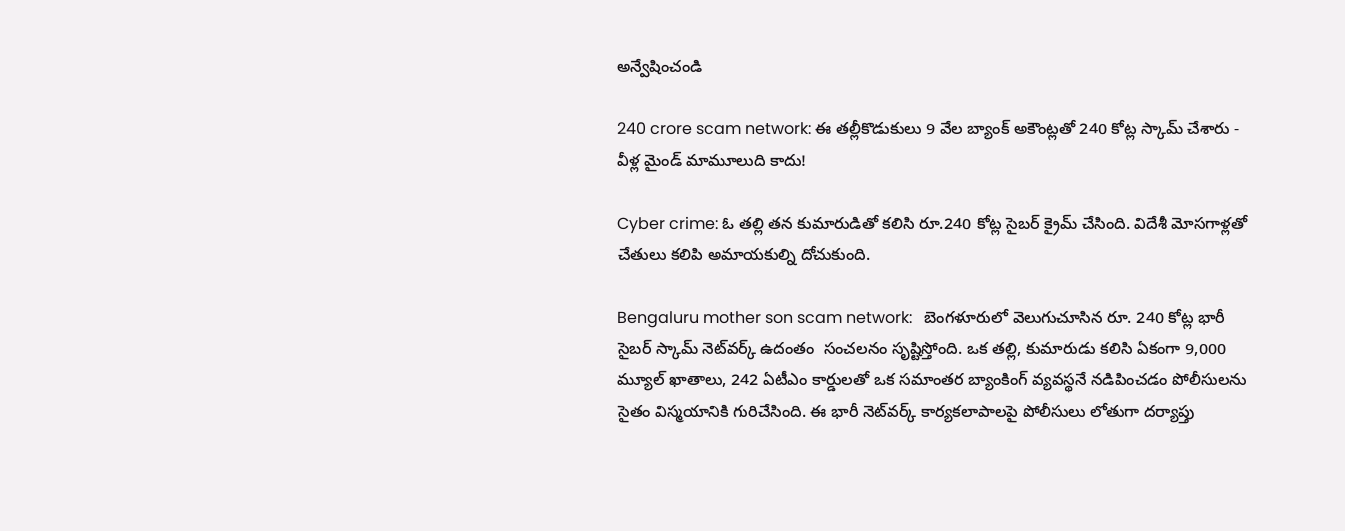అన్వేషించండి

240 crore scam network: ఈ తల్లీకొడుకులు 9 వేల బ్యాంక్ అకౌంట్లతో 240 కోట్ల స్కామ్ చేశారు - వీళ్ల మైండ్ మామూలుది కాదు!

Cyber crime: ఓ తల్లి తన కుమారుడితో కలిసి రూ.240 కోట్ల సైబర్ క్రైమ్ చేసింది. విదేశీ మోసగాళ్లతో చేతులు కలిపి అమాయకుల్ని దోచుకుంది.

Bengaluru mother son scam network:   బెంగళూరులో వెలుగుచూసిన రూ. 240 కోట్ల భారీ సైబర్ స్కామ్ నెట్‌వర్క్ ఉదంతం  సంచలనం సృష్టిస్తోంది. ఒక తల్లి, కుమారుడు కలిసి ఏకంగా 9,000  మ్యూల్ ఖాతాలు, 242 ఏటీఎం కార్డులతో ఒక సమాంతర బ్యాంకింగ్ వ్యవస్థనే నడిపించడం పోలీసులను సైతం విస్మయానికి గురిచేసింది. ఈ భారీ నెట్‌వర్క్ కార్యకలాపాలపై పోలీసులు లోతుగా దర్యాప్తు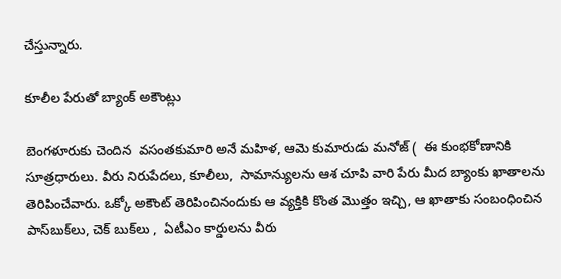చేస్తున్నారు.

కూలీల పేరుతో బ్యాంక్ అకౌంట్లు

బెంగళూరుకు చెందిన  వసంతకుమారి అనే మహిళ, ఆమె కుమారుడు మనోజ్ (  ఈ కుంభకోణానికి సూత్రధారులు. వీరు నిరుపేదలు, కూలీలు,  సామాన్యులను ఆశ చూపి వారి పేరు మీద బ్యాంకు ఖాతాలను తెరిపించేవారు. ఒక్కో అకౌంట్ తెరిపించినందుకు ఆ వ్యక్తికి కొంత మొత్తం ఇచ్చి, ఆ ఖాతాకు సంబంధించిన పాస్‌బుక్‌లు, చెక్ బుక్‌లు ,  ఏటీఎం కార్డులను వీరు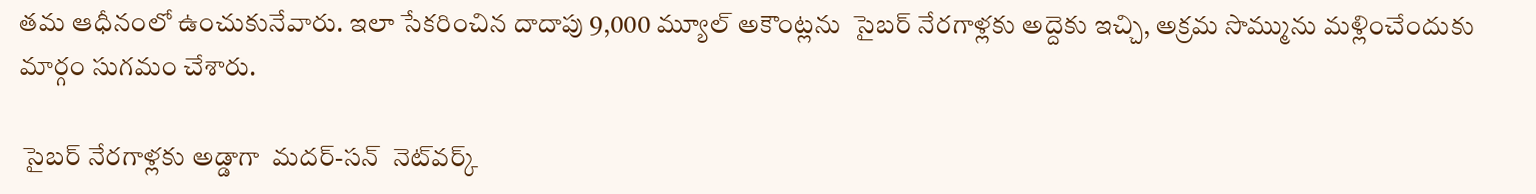తమ ఆధీనంలో ఉంచుకునేవారు. ఇలా సేకరించిన దాదాపు 9,000 మ్యూల్ అకౌంట్లను  సైబర్ నేరగాళ్లకు అద్దెకు ఇచ్చి, అక్రమ సొమ్మును మళ్లించేందుకు మార్గం సుగమం చేశారు.

 సైబర్ నేరగాళ్లకు అడ్డాగా  మదర్-సన్  నెట్‌వర్క్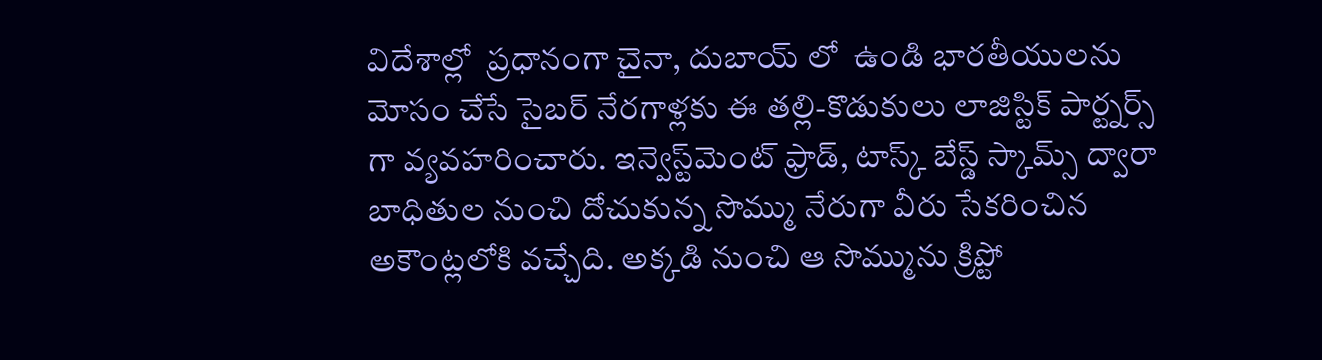విదేశాల్లో  ప్రధానంగా చైనా, దుబాయ్ లో  ఉండి భారతీయులను మోసం చేసే సైబర్ నేరగాళ్లకు ఈ తల్లి-కొడుకులు లాజిస్టిక్ పార్ట్నర్స్ గా వ్యవహరించారు. ఇన్వెస్ట్‌మెంట్ ఫ్రాడ్, టాస్క్ బేస్డ్ స్కామ్స్ ద్వారా బాధితుల నుంచి దోచుకున్న సొమ్ము నేరుగా వీరు సేకరించిన  అకౌంట్లలోకి వచ్చేది. అక్కడి నుంచి ఆ సొమ్మును క్రిప్టో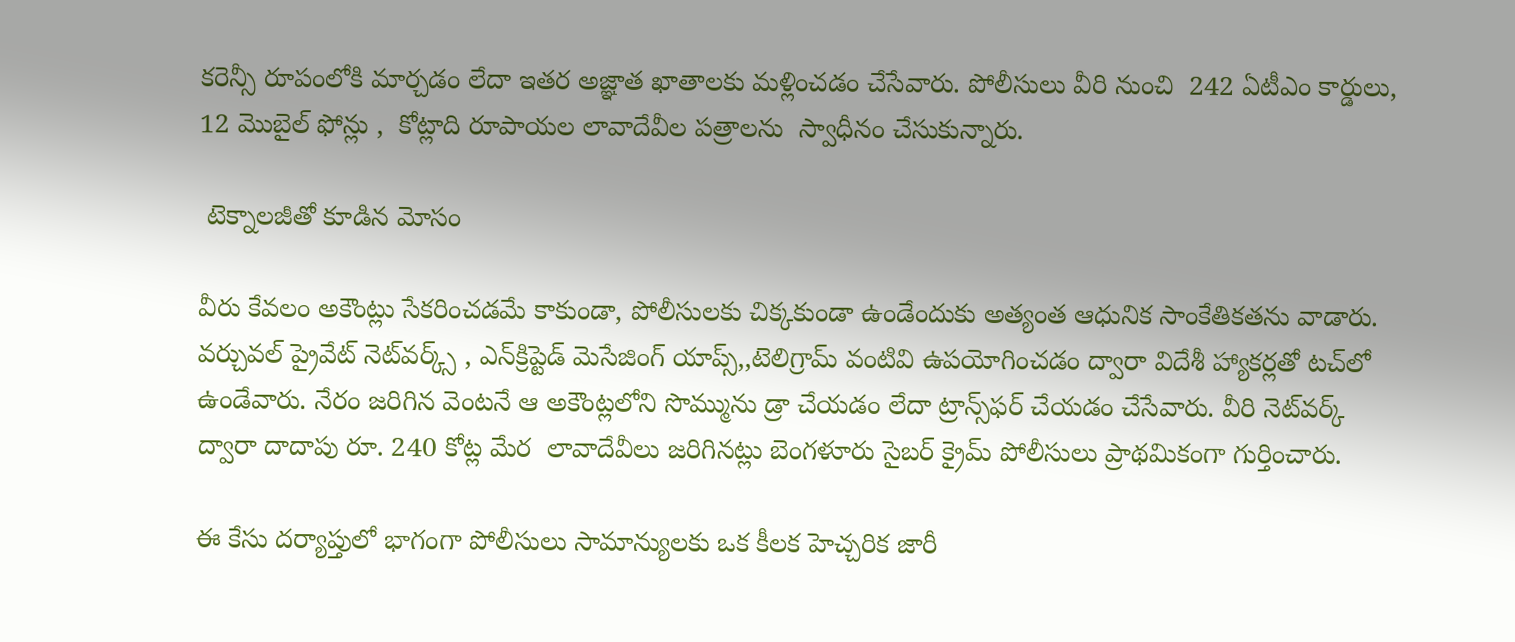కరెన్సీ రూపంలోకి మార్చడం లేదా ఇతర అజ్ఞాత ఖాతాలకు మళ్లించడం చేసేవారు. పోలీసులు వీరి నుంచి  242 ఏటీఎం కార్డులు, 12 మొబైల్ ఫోన్లు ,  కోట్లాది రూపాయల లావాదేవీల పత్రాలను  స్వాధీనం చేసుకున్నారు.

 టెక్నాలజీతో కూడిన మోసం

వీరు కేవలం అకౌంట్లు సేకరించడమే కాకుండా, పోలీసులకు చిక్కకుండా ఉండేందుకు అత్యంత ఆధునిక సాంకేతికతను వాడారు. వర్చువల్ ప్రైవేట్ నెట్‌వర్క్స్ , ఎన్‌క్రిప్టెడ్ మెసేజింగ్ యాప్స్,,టెలిగ్రామ్ వంటివి ఉపయోగించడం ద్వారా విదేశీ హ్యాకర్లతో టచ్‌లో ఉండేవారు. నేరం జరిగిన వెంటనే ఆ అకౌంట్లలోని సొమ్మును డ్రా చేయడం లేదా ట్రాన్స్‌ఫర్ చేయడం చేసేవారు. వీరి నెట్‌వర్క్ ద్వారా దాదాపు రూ. 240 కోట్ల మేర  లావాదేవీలు జరిగినట్లు బెంగళూరు సైబర్ క్రైమ్ పోలీసులు ప్రాథమికంగా గుర్తించారు.

ఈ కేసు దర్యాప్తులో భాగంగా పోలీసులు సామాన్యులకు ఒక కీలక హెచ్చరిక జారీ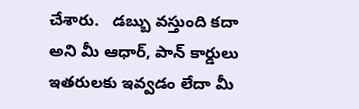చేశారు.   డబ్బు వస్తుంది కదా అని మీ ఆధార్, పాన్ కార్డులు ఇతరులకు ఇవ్వడం లేదా మీ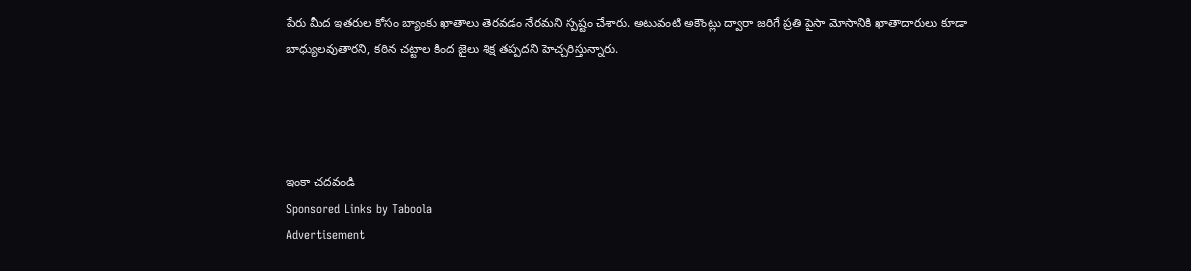పేరు మీద ఇతరుల కోసం బ్యాంకు ఖాతాలు తెరవడం నేరమని స్పష్టం చేశారు. అటువంటి అకౌంట్లు ద్వారా జరిగే ప్రతి పైసా మోసానికి ఖాతాదారులు కూడా బాధ్యులవుతారని, కఠిన చట్టాల కింద జైలు శిక్ష తప్పదని హెచ్చరిస్తున్నారు.




ఇంకా చదవండి
Sponsored Links by Taboola
Advertisement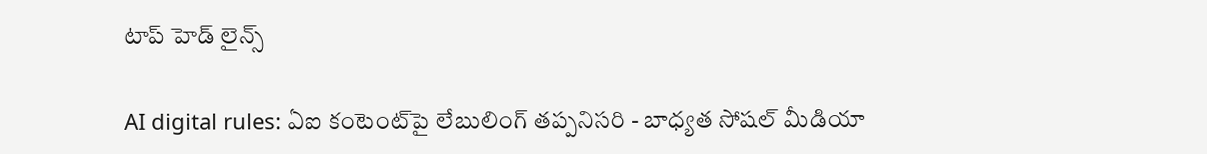టాప్ హెడ్ లైన్స్

AI digital rules: ఏఐ కంటెంట్‌పై లేబులింగ్ తప్పనిసరి - బాధ్యత సోషల్ మీడియా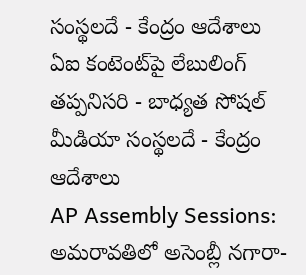సంస్థలదే - కేంద్రం ఆదేశాలు
ఏఐ కంటెంట్‌పై లేబులింగ్ తప్పనిసరి - బాధ్యత సోషల్ మీడియా సంస్థలదే - కేంద్రం ఆదేశాలు
AP Assembly Sessions: అమరావతిలో అసెంబ్లీ నగారా-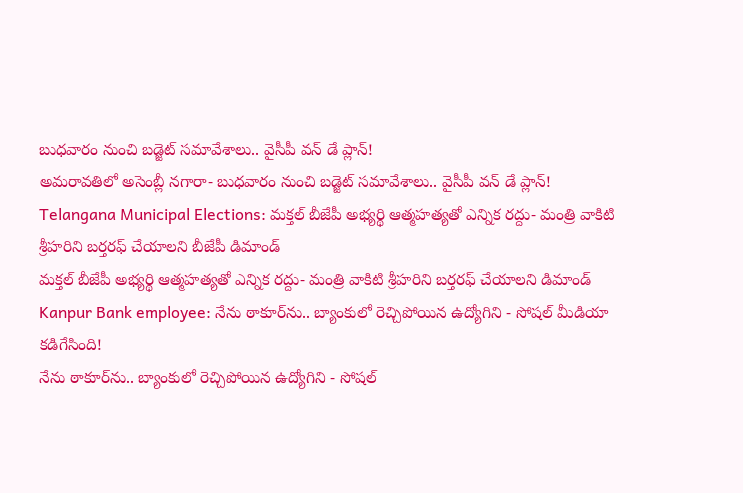బుధవారం నుంచి బడ్జెట్ సమావేశాలు.. వైసీపీ వన్ డే ప్లాన్!
అమరావతిలో అసెంబ్లీ నగారా- బుధవారం నుంచి బడ్జెట్ సమావేశాలు.. వైసీపీ వన్ డే ప్లాన్!
Telangana Municipal Elections: మక్తల్ బీజేపీ అభ్యర్థి ఆత్మహత్యతో ఎన్నిక రద్దు- మంత్రి వాకిటి శ్రీహరిని బర్తరఫ్ చేయాలని బీజేపీ డిమాండ్
మక్తల్ బీజేపీ అభ్యర్థి ఆత్మహత్యతో ఎన్నిక రద్దు- మంత్రి వాకిటి శ్రీహరిని బర్తరఫ్ చేయాలని డిమాండ్
Kanpur Bank employee: నేను ఠాకూర్‌ను.. బ్యాంకులో రెచ్చిపోయిన ఉద్యోగిని - సోషల్ మీడియా కడిగేసింది!
నేను ఠాకూర్‌ను.. బ్యాంకులో రెచ్చిపోయిన ఉద్యోగిని - సోషల్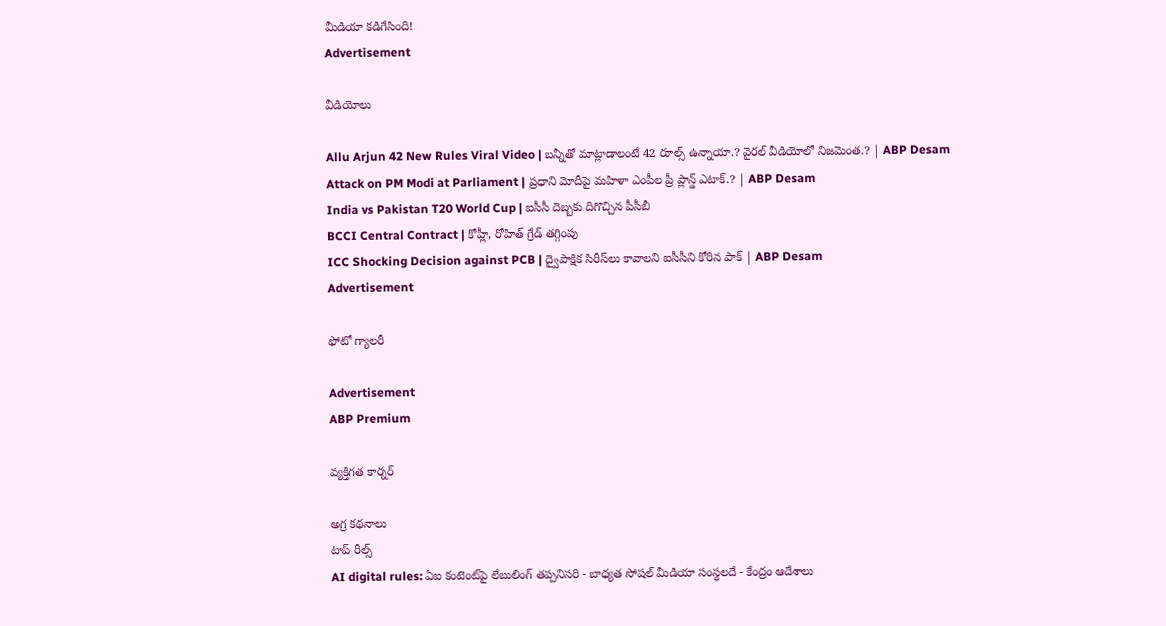మీడియా కడిగేసింది!
Advertisement

వీడియోలు

Allu Arjun 42 New Rules Viral Video | బన్నీతో మాట్లాడాలంటే 42 రూల్స్ ఉన్నాయా.? వైరల్ వీడియోలో నిజమెంత.? | ABP Desam
Attack on PM Modi at Parliament | ప్రధాని మోదీపై మహిళా ఎంపీల ప్రీ ప్లాన్డ్ ఎటాక్.? | ABP Desam
India vs Pakistan T20 World Cup | ఐసీసీ దెబ్బకు దిగొచ్చిన పీసీబీ
BCCI Central Contract | కోహ్లీ, రోహిత్‌ గ్రేడ్ తగ్గింపు
ICC Shocking Decision against PCB | ద్వైపాక్షిక సిరీస్‌లు కావాలని ఐసీసీని కోరిన పాక్ | ABP Desam
Advertisement

ఫోటో గ్యాలరీ

Advertisement
ABP Premium

వ్యక్తిగత కార్నర్

అగ్ర కథనాలు
టాప్ రీల్స్
AI digital rules: ఏఐ కంటెంట్‌పై లేబులింగ్ తప్పనిసరి - బాధ్యత సోషల్ మీడియా సంస్థలదే - కేంద్రం ఆదేశాలు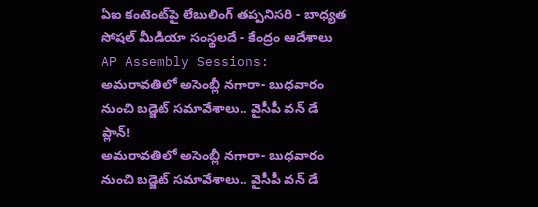ఏఐ కంటెంట్‌పై లేబులింగ్ తప్పనిసరి - బాధ్యత సోషల్ మీడియా సంస్థలదే - కేంద్రం ఆదేశాలు
AP Assembly Sessions: అమరావతిలో అసెంబ్లీ నగారా- బుధవారం నుంచి బడ్జెట్ సమావేశాలు.. వైసీపీ వన్ డే ప్లాన్!
అమరావతిలో అసెంబ్లీ నగారా- బుధవారం నుంచి బడ్జెట్ సమావేశాలు.. వైసీపీ వన్ డే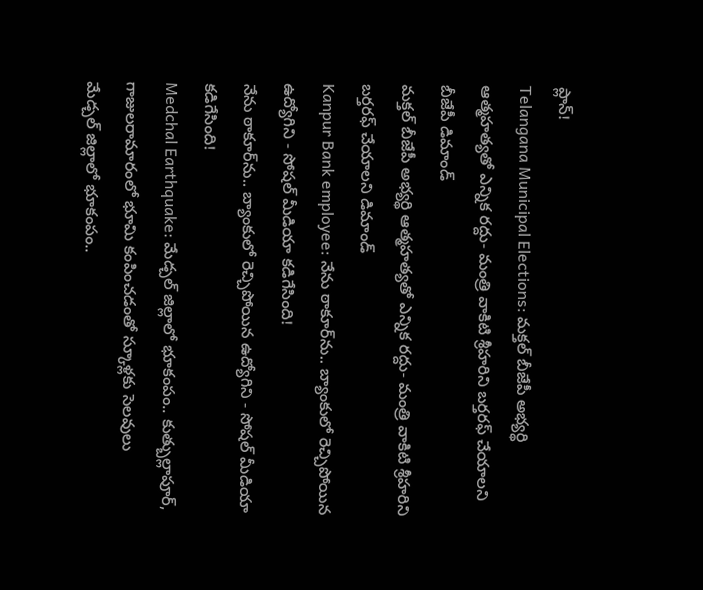ప్లాన్!
Telangana Municipal Elections: మక్తల్ బీజేపీ అభ్యర్థి ఆత్మహత్యతో ఎన్నిక రద్దు- మంత్రి వాకిటి శ్రీహరిని బర్తరఫ్ చేయాలని బీజేపీ డిమాండ్
మక్తల్ బీజేపీ అభ్యర్థి ఆత్మహత్యతో ఎన్నిక రద్దు- మంత్రి వాకిటి శ్రీహరిని బర్తరఫ్ చేయాలని డిమాండ్
Kanpur Bank employee: నేను ఠాకూర్‌ను.. బ్యాంకులో రెచ్చిపోయిన ఉద్యోగిని - సోషల్ మీడియా కడిగేసింది!
నేను ఠాకూర్‌ను.. బ్యాంకులో రెచ్చిపోయిన ఉద్యోగిని - సోషల్ మీడియా కడిగేసింది!
Medchal Earthquake: మేడ్చల్ జిల్లాలో భూకంపం.. కుత్బుల్లాపూర్, గాజులరామారంలో భూమి కంపించడంతో స్కూళ్లకు సెలవులు
మేడ్చల్ జిల్లాలో భూకంపం..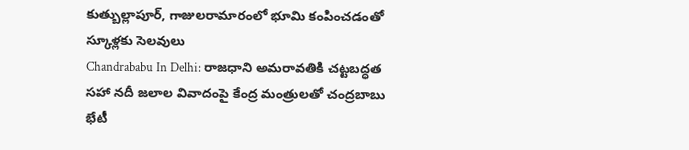కుత్బుల్లాపూర్, గాజులరామారంలో భూమి కంపించడంతో స్కూళ్లకు సెలవులు
Chandrababu In Delhi: రాజధాని అమరావతికి చట్టబద్ధత సహా నదీ జలాల వివాదంపై కేంద్ర మంత్రులతో చంద్రబాబు భేటీ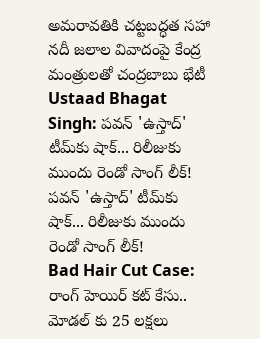అమరావతికి చట్టబద్ధత సహా నదీ జలాల వివాదంపై కేంద్ర మంత్రులతో చంద్రబాబు భేటీ
Ustaad Bhagat Singh: పవన్ 'ఉస్తాద్' టీమ్‌కు షాక్... రిలీజుకు ముందు రెండో సాంగ్ లీక్!
పవన్ 'ఉస్తాద్' టీమ్‌కు షాక్... రిలీజుకు ముందు రెండో సాంగ్ లీక్!
Bad Hair Cut Case: రాంగ్ హెయిర్ కట్ కేసు.. మోడల్ కు 25 లక్షలు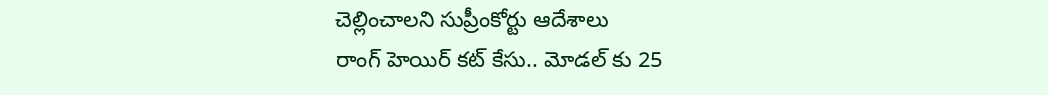చెల్లించాలని సుప్రీంకోర్టు ఆదేశాలు
రాంగ్ హెయిర్ కట్ కేసు.. మోడల్ కు 25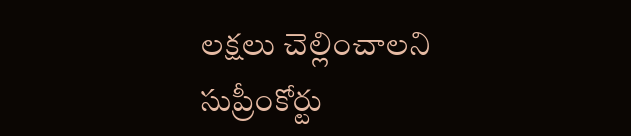లక్షలు చెల్లించాలని సుప్రీంకోర్టు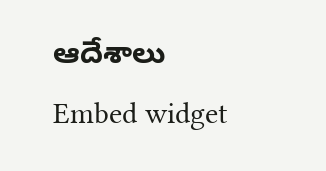ఆదేశాలు
Embed widget